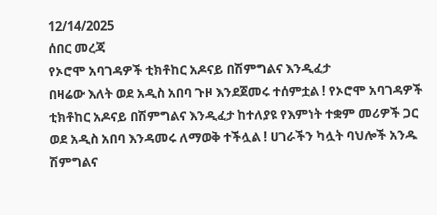12/14/2025
ሰበር መረጃ
የኦሮሞ አባገዳዎች ቲክቶከር አዶናይ በሽምግልና እንዲፈታ
በዛሬው እለት ወደ አዲስ አበባ ጉዞ እንደጀመሩ ተሰምቷል ! የኦሮሞ አባገዳዎች ቲክቶከር አዶናይ በሽምግልና እንዲፈታ ከተለያዩ የእምነት ተቋም መሪዎች ጋር
ወደ አዲስ አበባ እንዳመሩ ለማወቅ ተችሏል ! ሀገራችን ካሏት ባህሎች አንዱ ሽምግልና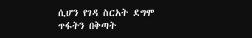ሲሆን የገዳ ስርአት ደግሞ
ጥፋትን በቅጣት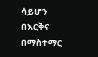ሳይሆን በእርቅና በማስተማር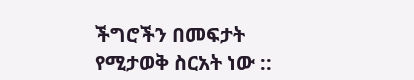ችግሮችን በመፍታት የሚታወቅ ስርአት ነው ::